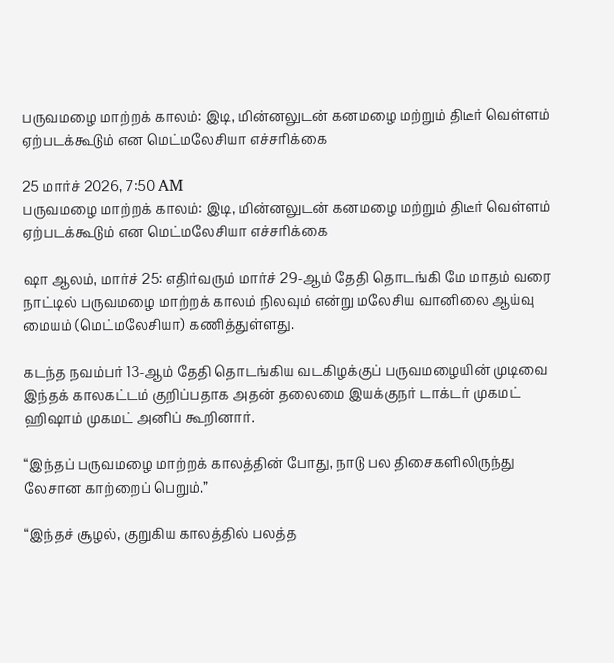பருவமழை மாற்றக் காலம்: இடி, மின்னலுடன் கனமழை மற்றும் திடீர் வெள்ளம் ஏற்படக்கூடும் என மெட்மலேசியா எச்சரிக்கை

25 மார்ச் 2026, 7:50 AM
பருவமழை மாற்றக் காலம்: இடி, மின்னலுடன் கனமழை மற்றும் திடீர் வெள்ளம் ஏற்படக்கூடும் என மெட்மலேசியா எச்சரிக்கை

ஷா ஆலம், மார்ச் 25: எதிர்வரும் மார்ச் 29-ஆம் தேதி தொடங்கி மே மாதம் வரை நாட்டில் பருவமழை மாற்றக் காலம் நிலவும் என்று மலேசிய வானிலை ஆய்வு மையம் (மெட்மலேசியா) கணித்துள்ளது.

கடந்த நவம்பர் 13-ஆம் தேதி தொடங்கிய வடகிழக்குப் பருவமழையின் முடிவை இந்தக் காலகட்டம் குறிப்பதாக அதன் தலைமை இயக்குநர் டாக்டர் முகமட் ஹிஷாம் முகமட் அனிப் கூறினார்.

“இந்தப் பருவமழை மாற்றக் காலத்தின் போது, நாடு பல திசைகளிலிருந்து லேசான காற்றைப் பெறும்.”

“இந்தச் சூழல், குறுகிய காலத்தில் பலத்த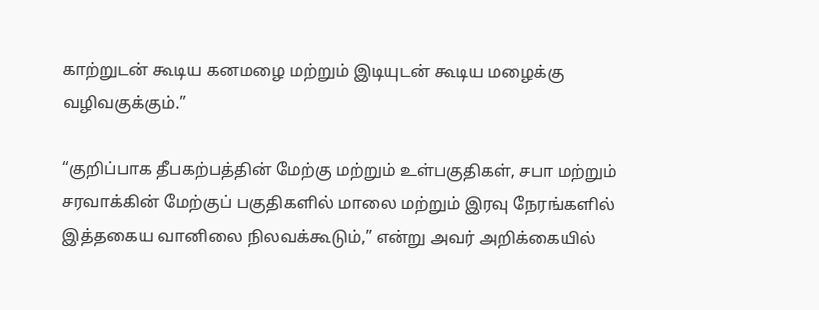காற்றுடன் கூடிய கனமழை மற்றும் இடியுடன் கூடிய மழைக்கு வழிவகுக்கும்.”

“குறிப்பாக தீபகற்பத்தின் மேற்கு மற்றும் உள்பகுதிகள், சபா மற்றும் சரவாக்கின் மேற்குப் பகுதிகளில் மாலை மற்றும் இரவு நேரங்களில் இத்தகைய வானிலை நிலவக்கூடும்,” என்று அவர் அறிக்கையில்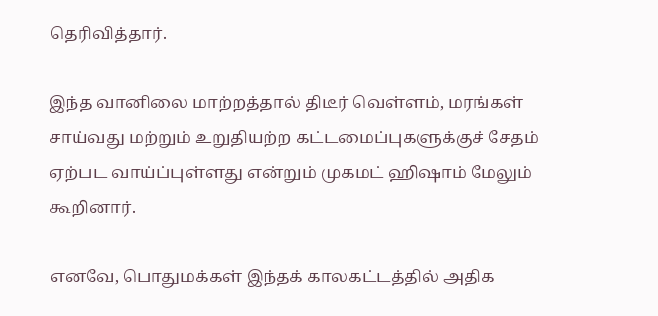தெரிவித்தார்.

இந்த வானிலை மாற்றத்தால் திடீர் வெள்ளம், மரங்கள் சாய்வது மற்றும் உறுதியற்ற கட்டமைப்புகளுக்குச் சேதம் ஏற்பட வாய்ப்புள்ளது என்றும் முகமட் ஹிஷாம் மேலும் கூறினார்.

எனவே, பொதுமக்கள் இந்தக் காலகட்டத்தில் அதிக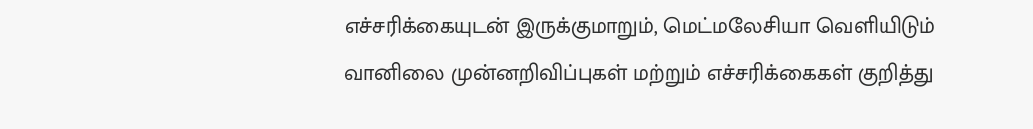எச்சரிக்கையுடன் இருக்குமாறும், மெட்மலேசியா வெளியிடும் வானிலை முன்னறிவிப்புகள் மற்றும் எச்சரிக்கைகள் குறித்து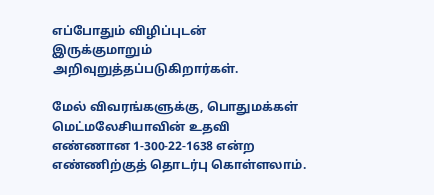எப்போதும் விழிப்புடன் இருக்குமாறும் அறிவுறுத்தப்படுகிறார்கள்.

மேல் விவரங்களுக்கு, பொதுமக்கள் மெட்மலேசியாவின் உதவி எண்ணான 1-300-22-1638 என்ற எண்ணிற்குத் தொடர்பு கொள்ளலாம்.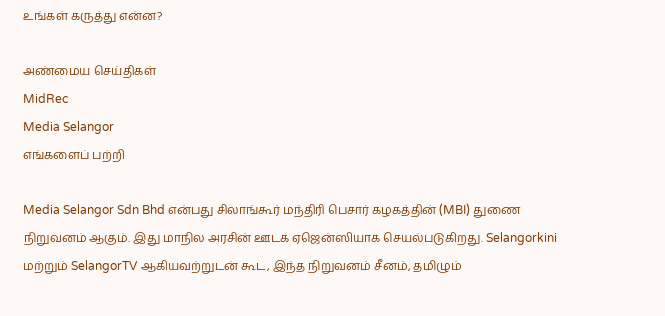உங்கள் கருத்து என்ன?

அண்மைய செய்திகள்
MidRec
Media Selangor
எங்களைப் பற்றி

Media Selangor Sdn Bhd என்பது சிலாங்கூர் மந்திரி பெசார் கழகத்தின் (MBI) துணை நிறுவனம் ஆகும். இது மாநில அரசின் ஊடக ஏஜென்ஸியாக செயல்படுகிறது. Selangorkini மற்றும் SelangorTV ஆகியவற்றுடன் கூட, இந்த நிறுவனம் சீனம், தமிழும்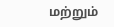மற்றும்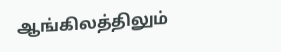ஆங்கிலத்திலும்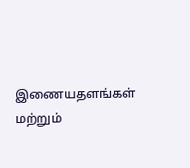இணையதளங்கள் மற்றும்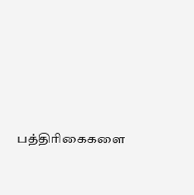பத்திரிகைகளை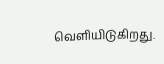வெளியிடுகிறது.